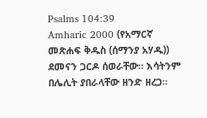Psalms 104:39
Amharic 2000 (የአማርኛ መጽሐፍ ቅዱስ (ሰማንያ አሃዱ))
ደመናን ጋርዶ ሰወራቸው። እሳትንም በሌሊት ያበራላቸው ዘንድ ዘረጋ።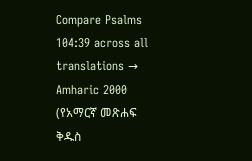Compare Psalms 104:39 across all translations →
Amharic 2000 (የአማርኛ መጽሐፍ ቅዱስ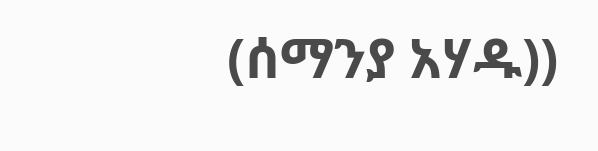(ሰማንያ አሃዱ))